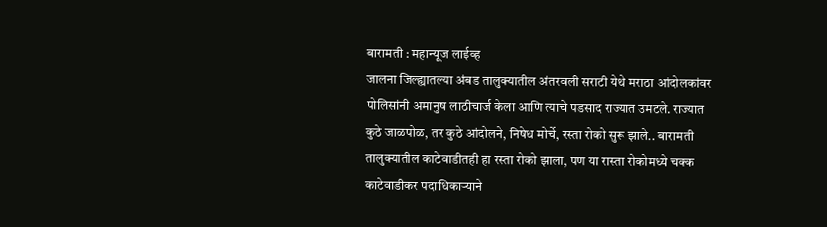बारामती : महान्यूज लाईव्ह
जालना जिल्ह्यातल्या अंबड तालुक्यातील अंतरवली सराटी येथे मराठा आंदोलकांवर पोलिसांनी अमानुष लाठीचार्ज केला आणि त्याचे पडसाद राज्यात उमटले. राज्यात कुठे जाळपोळ, तर कुठे आंदोलने, निषेध मोर्चे, रस्ता रोको सुरू झाले.. बारामती तालुक्यातील काटेवाडीतही हा रस्ता रोको झाला, पण या रास्ता रोकोमध्ये चक्क काटेवाडीकर पदाधिकाऱ्याने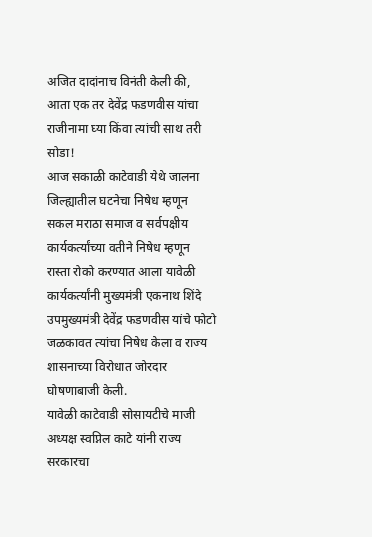अजित दादांनाच विनंती केली की, आता एक तर देवेंद्र फडणवीस यांचा राजीनामा घ्या किंवा त्यांची साथ तरी सोडा!
आज सकाळी काटेवाडी येथे जालना जिल्ह्यातील घटनेचा निषेध म्हणून सकल मराठा समाज व सर्वपक्षीय कार्यकर्त्यांच्या वतीने निषेध म्हणून रास्ता रोको करण्यात आला यावेळी कार्यकर्त्यांनी मुख्यमंत्री एकनाथ शिंदे उपमुख्यमंत्री देवेंद्र फडणवीस यांचे फोटो जळकावत त्यांचा निषेध केला व राज्य शासनाच्या विरोधात जोरदार घोषणाबाजी केली.
यावेळी काटेवाडी सोसायटीचे माजी अध्यक्ष स्वप्निल काटे यांनी राज्य सरकारचा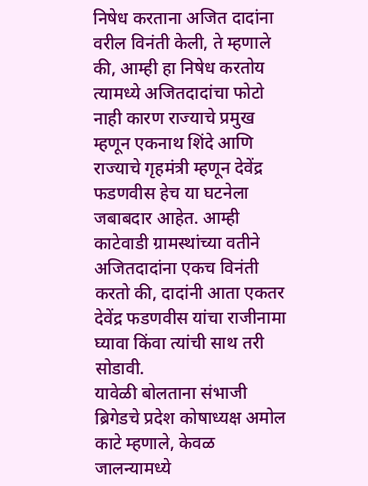निषेध करताना अजित दादांना वरील विनंती केली, ते म्हणाले की, आम्ही हा निषेध करतोय त्यामध्ये अजितदादांचा फोटो नाही कारण राज्याचे प्रमुख म्हणून एकनाथ शिंदे आणि राज्याचे गृहमंत्री म्हणून देवेंद्र फडणवीस हेच या घटनेला जबाबदार आहेत. आम्ही काटेवाडी ग्रामस्थांच्या वतीने अजितदादांना एकच विनंती करतो की, दादांनी आता एकतर देवेंद्र फडणवीस यांचा राजीनामा घ्यावा किंवा त्यांची साथ तरी सोडावी.
यावेळी बोलताना संभाजी ब्रिगेडचे प्रदेश कोषाध्यक्ष अमोल काटे म्हणाले, केवळ जालन्यामध्ये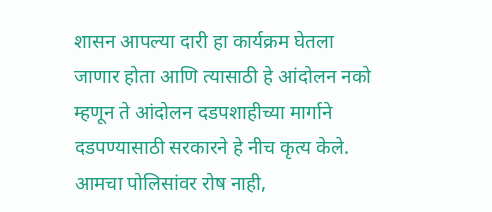शासन आपल्या दारी हा कार्यक्रम घेतला जाणार होता आणि त्यासाठी हे आंदोलन नको म्हणून ते आंदोलन दडपशाहीच्या मार्गाने दडपण्यासाठी सरकारने हे नीच कृत्य केले. आमचा पोलिसांवर रोष नाही,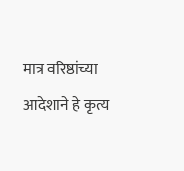मात्र वरिष्ठांच्या आदेशाने हे कृत्य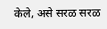केले, असे सरळ सरळ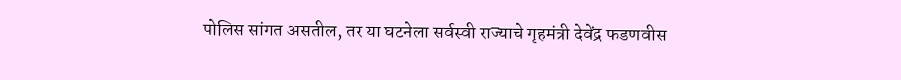पोलिस सांगत असतील, तर या घटनेला सर्वस्वी राज्याचे गृहमंत्री देवेंद्र फडणवीस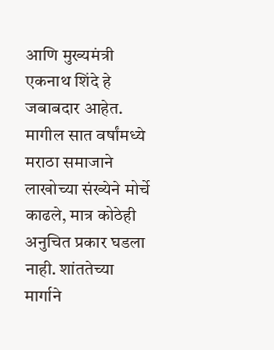आणि मुख्यमंत्री एकनाथ शिंदे हे जबाबदार आहेत. मागील सात वर्षांमध्ये मराठा समाजाने लाखोच्या संख्येने मोर्चे काढले, मात्र कोठेही अनुचित प्रकार घडला नाही. शांततेच्या मार्गाने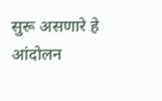सुरू असणारे हे आंदोलन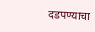दडपण्याचा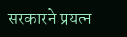सरकारने प्रयत्न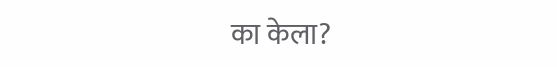का केला?